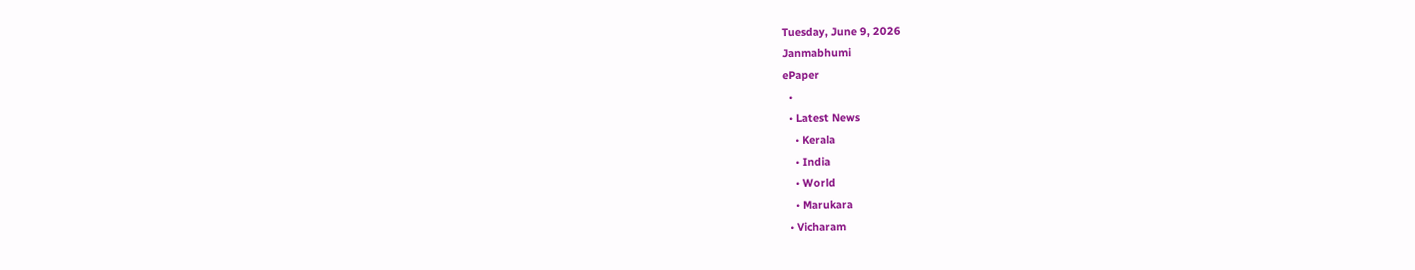Tuesday, June 9, 2026
Janmabhumi
ePaper
  •
  • Latest News
    • Kerala
    • India
    • World
    • Marukara
  • Vicharam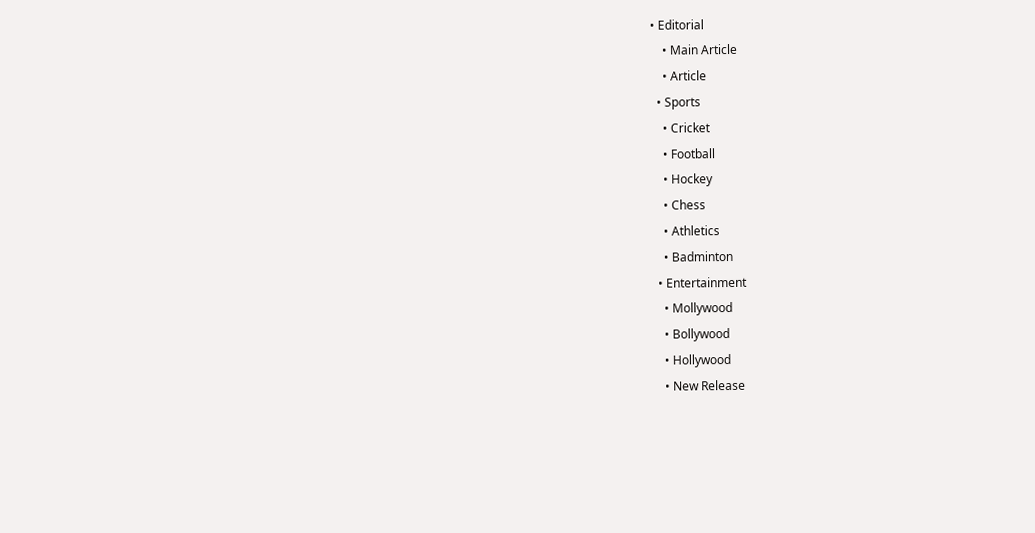• Editorial
    • Main Article
    • Article
  • Sports
    • Cricket
    • Football
    • Hockey
    • Chess
    • Athletics
    • Badminton
  • Entertainment
    • Mollywood
    • Bollywood
    • Hollywood
    • New Release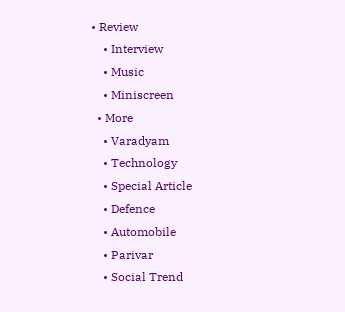• Review
    • Interview
    • Music
    • Miniscreen
  • More
    • Varadyam
    • Technology
    • Special Article
    • Defence
    • Automobile
    • Parivar
    • Social Trend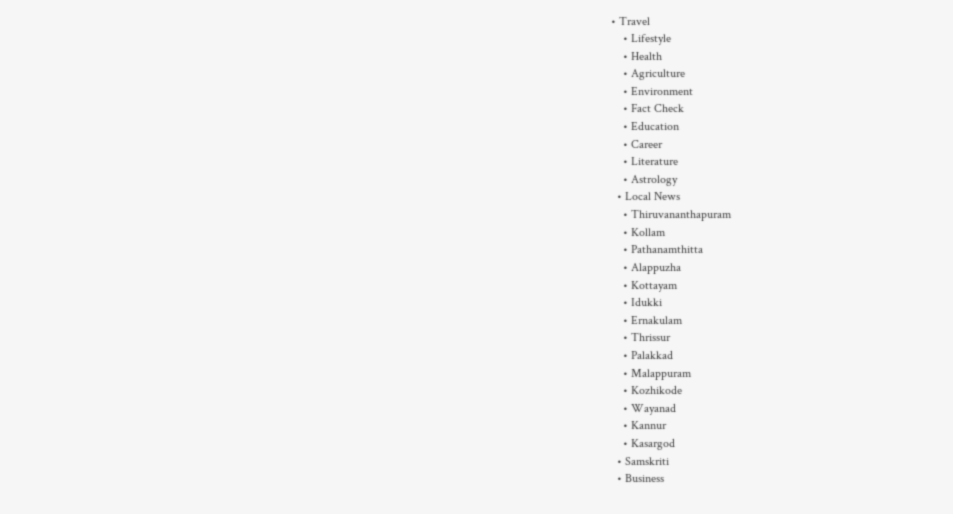• Travel
    • Lifestyle
    • Health
    • Agriculture
    • Environment
    • Fact Check
    • Education
    • Career
    • Literature
    • Astrology
  • Local News
    • Thiruvananthapuram
    • Kollam
    • Pathanamthitta
    • Alappuzha
    • Kottayam
    • Idukki
    • Ernakulam
    • Thrissur
    • Palakkad
    • Malappuram
    • Kozhikode
    • Wayanad
    • Kannur
    • Kasargod
  • Samskriti
  • Business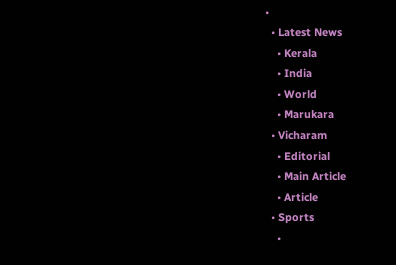•
  • Latest News
    • Kerala
    • India
    • World
    • Marukara
  • Vicharam
    • Editorial
    • Main Article
    • Article
  • Sports
    •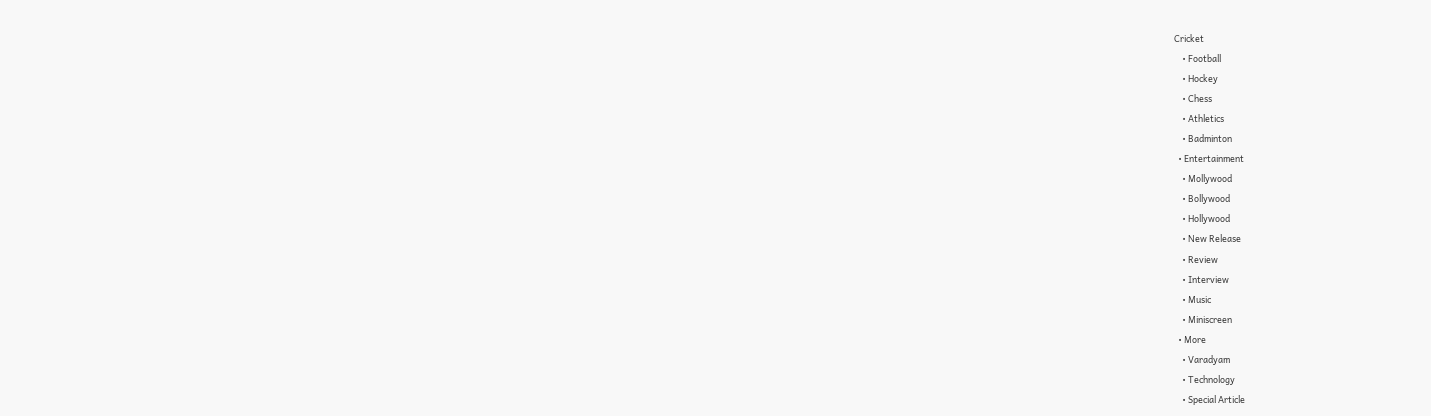Cricket
    • Football
    • Hockey
    • Chess
    • Athletics
    • Badminton
  • Entertainment
    • Mollywood
    • Bollywood
    • Hollywood
    • New Release
    • Review
    • Interview
    • Music
    • Miniscreen
  • More
    • Varadyam
    • Technology
    • Special Article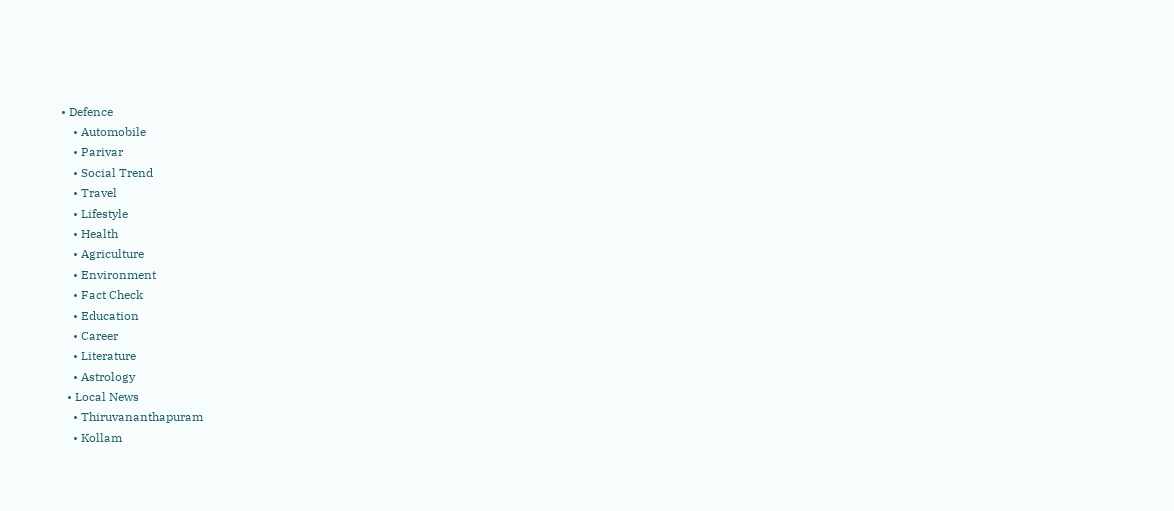• Defence
    • Automobile
    • Parivar
    • Social Trend
    • Travel
    • Lifestyle
    • Health
    • Agriculture
    • Environment
    • Fact Check
    • Education
    • Career
    • Literature
    • Astrology
  • Local News
    • Thiruvananthapuram
    • Kollam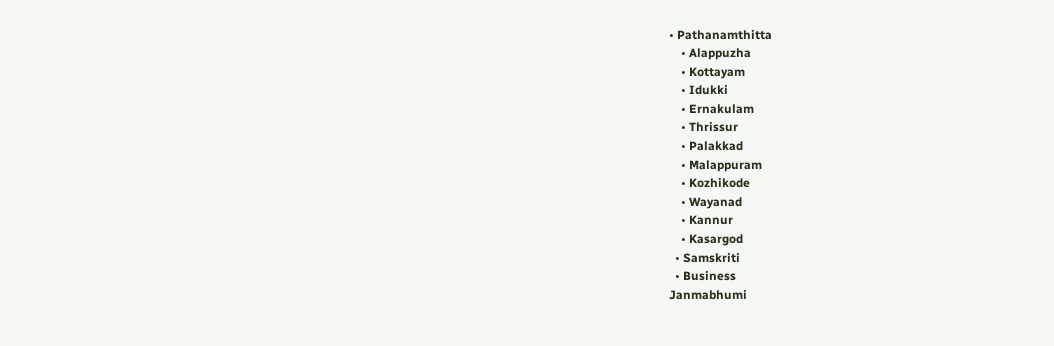• Pathanamthitta
    • Alappuzha
    • Kottayam
    • Idukki
    • Ernakulam
    • Thrissur
    • Palakkad
    • Malappuram
    • Kozhikode
    • Wayanad
    • Kannur
    • Kasargod
  • Samskriti
  • Business
Janmabhumi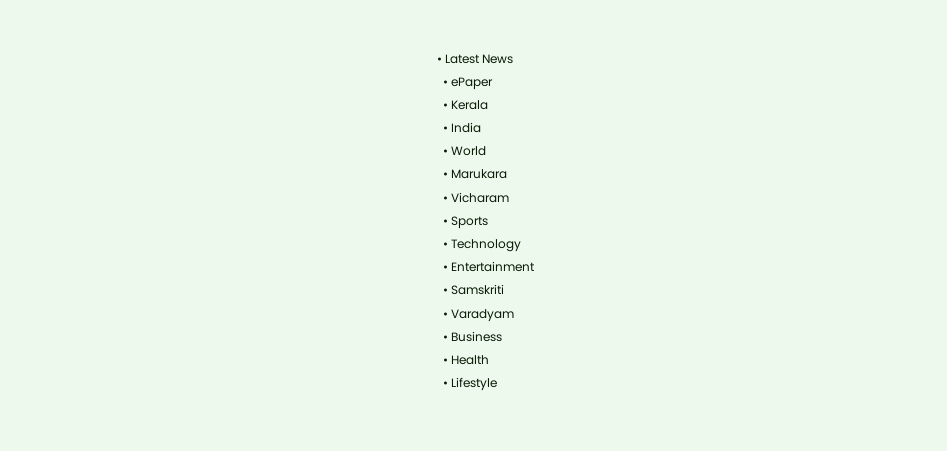• Latest News
  • ePaper
  • Kerala
  • India
  • World
  • Marukara
  • Vicharam
  • Sports
  • Technology
  • Entertainment
  • Samskriti
  • Varadyam
  • Business
  • Health
  • Lifestyle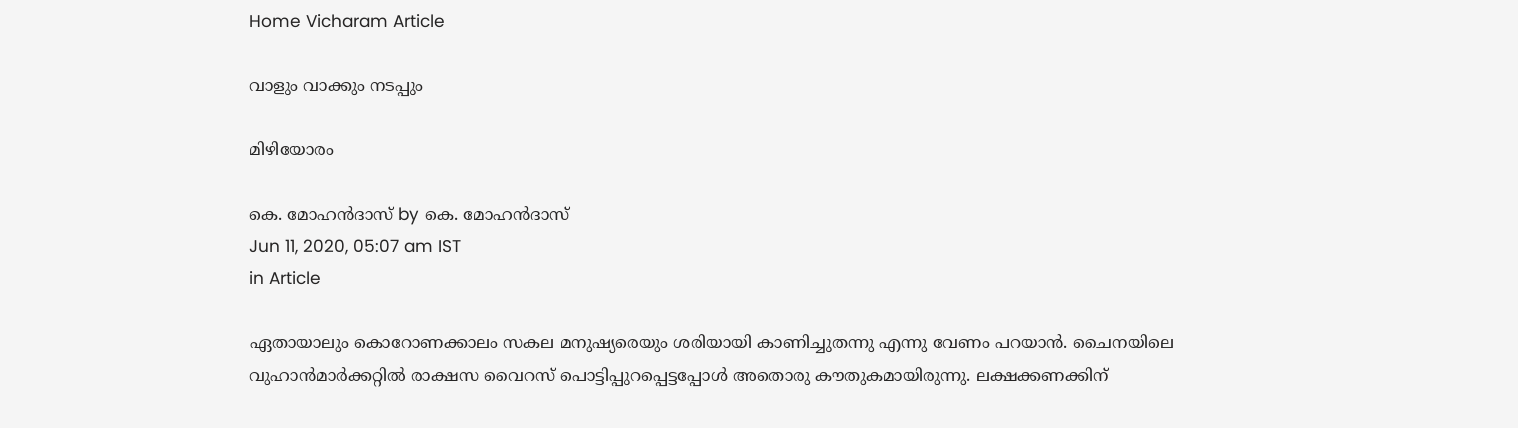Home Vicharam Article

വാളും വാക്കും നടപ്പും

മിഴിയോരം

കെ. മോഹന്‍ദാസ് by കെ. മോഹന്‍ദാസ്
Jun 11, 2020, 05:07 am IST
in Article

ഏതായാലും കൊറോണക്കാലം സകല മനുഷ്യരെയും ശരിയായി കാണിച്ചുതന്നു എന്നു വേണം പറയാന്‍. ചൈനയിലെ വുഹാന്‍മാര്‍ക്കറ്റില്‍ രാക്ഷസ വൈറസ് പൊട്ടിപ്പുറപ്പെട്ടപ്പോള്‍ അതൊരു കൗതുകമായിരുന്നു. ലക്ഷക്കണക്കിന്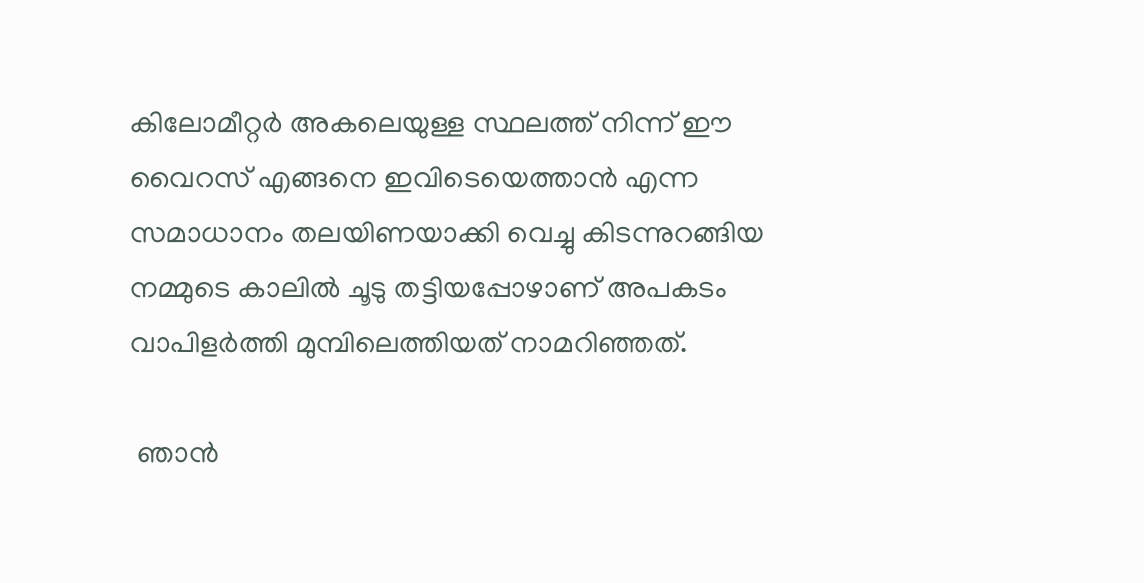കിലോമീറ്റര്‍ അകലെയുള്ള സ്ഥലത്ത് നിന്ന് ഈ വൈറസ് എങ്ങനെ ഇവിടെയെത്താന്‍ എന്ന സമാധാനം തലയിണയാക്കി വെച്ചു കിടന്നുറങ്ങിയ നമ്മുടെ കാലില്‍ ചൂടു തട്ടിയപ്പോഴാണ് അപകടം വാപിളര്‍ത്തി മുമ്പിലെത്തിയത് നാമറിഞ്ഞത്.

 ഞാന്‍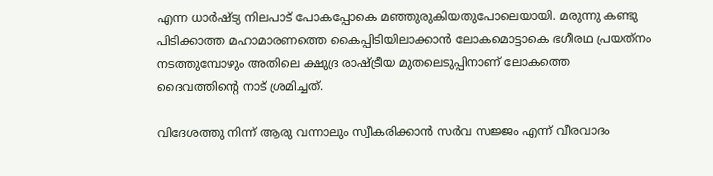എന്ന ധാര്‍ഷ്ട്യ നിലപാട് പോകപ്പോകെ മഞ്ഞുരുകിയതുപോലെയായി. മരുന്നു കണ്ടു പിടിക്കാത്ത മഹാമാരണത്തെ കൈപ്പിടിയിലാക്കാന്‍ ലോകമൊട്ടാകെ ഭഗീരഥ പ്രയത്‌നം നടത്തുമ്പോഴും അതിലെ ക്ഷുദ്ര രാഷ്‌ട്രീയ മുതലെടുപ്പിനാണ് ലോകത്തെ ദൈവത്തിന്റെ നാട് ശ്രമിച്ചത്.

വിദേശത്തു നിന്ന് ആരു വന്നാലും സ്വീകരിക്കാന്‍ സര്‍വ സജ്ജം എന്ന് വീരവാദം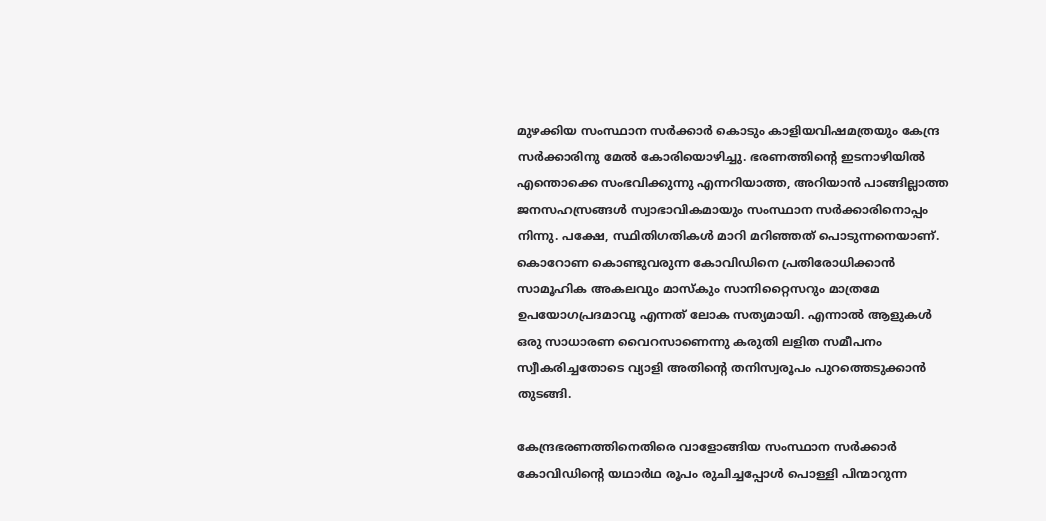മുഴക്കിയ സംസ്ഥാന സര്‍ക്കാര്‍ കൊടും കാളിയവിഷമത്രയും കേന്ദ്ര സര്‍ക്കാരിനു മേല്‍ കോരിയൊഴിച്ചു. ഭരണത്തിന്റെ ഇടനാഴിയില്‍ എന്തൊക്കെ സംഭവിക്കുന്നു എന്നറിയാത്ത, അറിയാന്‍ പാങ്ങില്ലാത്ത ജനസഹസ്രങ്ങള്‍ സ്വാഭാവികമായും സംസ്ഥാന സര്‍ക്കാരിനൊപ്പം നിന്നു. പക്ഷേ, സ്ഥിതിഗതികള്‍ മാറി മറിഞ്ഞത് പൊടുന്നനെയാണ്. കൊറോണ കൊണ്ടുവരുന്ന കോവിഡിനെ പ്രതിരോധിക്കാന്‍ സാമൂഹിക അകലവും മാസ്‌കും സാനിറ്റൈസറും മാത്രമേ ഉപയോഗപ്രദമാവൂ എന്നത് ലോക സത്യമായി. എന്നാല്‍ ആളുകള്‍ ഒരു സാധാരണ വൈറസാണെന്നു കരുതി ലളിത സമീപനം സ്വീകരിച്ചതോടെ വ്യാളി അതിന്റെ തനിസ്വരൂപം പുറത്തെടുക്കാന്‍ തുടങ്ങി.

കേന്ദ്രഭരണത്തിനെതിരെ വാളോങ്ങിയ സംസ്ഥാന സര്‍ക്കാര്‍ കോവിഡിന്റെ യഥാര്‍ഥ രൂപം രുചിച്ചപ്പോള്‍ പൊള്ളി പിന്മാറുന്ന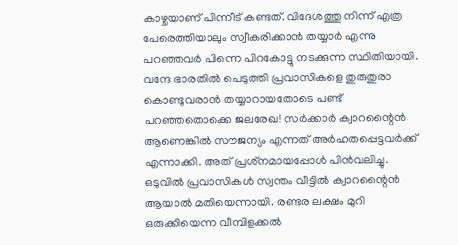കാഴ്ചയാണ് പിന്നീട് കണ്ടത്. വിദേശത്തു നിന്ന് എത്ര പേരെത്തിയാലും സ്വീകരിക്കാന്‍ തയ്യാര്‍ എന്നു പറഞ്ഞവര്‍ പിന്നെ പിറകോട്ടു നടക്കുന്ന സ്ഥിതിയായി. വന്ദേ ഭാരതില്‍ പെടുത്തി പ്രവാസികളെ തുരുതുരാ കൊണ്ടുവരാന്‍ തയ്യാറായതോടെ പണ്ട് പറഞ്ഞതൊക്കെ ജലരേഖ! സര്‍ക്കാര്‍ ക്വാറന്റൈന്‍ ആണെങ്കില്‍ സൗജന്യം എന്നത് അര്‍ഹതപ്പെട്ടവര്‍ക്ക് എന്നാക്കി. അത് പ്രശ്‌നമായപ്പോള്‍ പിന്‍വലിച്ചു. ഒടുവില്‍ പ്രവാസികള്‍ സ്വന്തം വീട്ടില്‍ ക്വാറന്റൈന്‍ ആയാല്‍ മതിയെന്നായി. രണ്ടര ലക്ഷം മുറി ഒരുക്കിയെന്ന വീമ്പിളക്കല്‍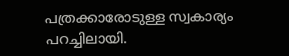പത്രക്കാരോടുള്ള സ്വകാര്യം പറച്ചിലായി.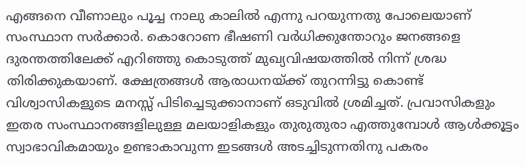എങ്ങനെ വീണാലും പൂച്ച നാലു കാലില്‍ എന്നു പറയുന്നതു പോലെയാണ് സംസ്ഥാന സര്‍ക്കാര്‍. കൊറോണ ഭീഷണി വര്‍ധിക്കുന്തോറും ജനങ്ങളെ  ദുരന്തത്തിലേക്ക് എറിഞ്ഞു കൊടുത്ത് മുഖ്യവിഷയത്തില്‍ നിന്ന് ശ്രദ്ധ തിരിക്കുകയാണ്. ക്ഷേത്രങ്ങള്‍ ആരാധനയ്‌ക്ക് തുറന്നിട്ടു കൊണ്ട് വിശ്വാസികളുടെ മനസ്സ് പിടിച്ചെടുക്കാനാണ് ഒടുവില്‍ ശ്രമിച്ചത്. പ്രവാസികളും ഇതര സംസ്ഥാനങ്ങളിലുള്ള മലയാളികളും തുരുതുരാ എത്തുമ്പോള്‍ ആള്‍ക്കൂട്ടം സ്വാഭാവികമായും ഉണ്ടാകാവുന്ന ഇടങ്ങള്‍ അടച്ചിടുന്നതിനു പകരം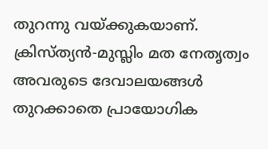തുറന്നു വയ്‌ക്കുകയാണ്. ക്രിസ്ത്യന്‍-മുസ്ലിം മത നേതൃത്വം അവരുടെ ദേവാലയങ്ങള്‍ തുറക്കാതെ പ്രായോഗിക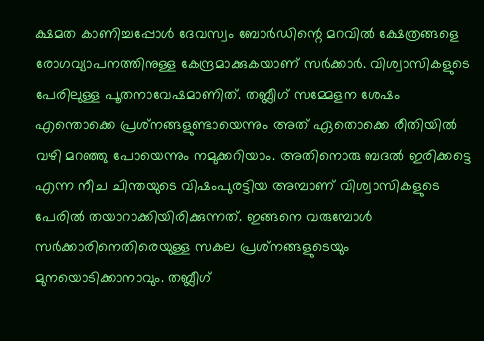ക്ഷമത കാണിച്ചപ്പോള്‍ ദേവസ്വം ബോര്‍ഡിന്റെ മറവില്‍ ക്ഷേത്രങ്ങളെ രോഗവ്യാപനത്തിനുള്ള കേന്ദ്രമാക്കുകയാണ് സര്‍ക്കാര്‍. വിശ്വാസികളുടെ പേരിലുള്ള പൂതനാവേഷമാണിത്. തബ്ലീഗ് സമ്മേളന ശേഷം എന്തൊക്കെ പ്രശ്‌നങ്ങളുണ്ടായെന്നും അത് ഏതൊക്കെ രീതിയില്‍ വഴി മറഞ്ഞു പോയെന്നും നമുക്കറിയാം. അതിനൊരു ബദല്‍ ഇരിക്കട്ടെ എന്ന നീച ചിന്തയുടെ വിഷംപുരട്ടിയ അമ്പാണ് വിശ്വാസികളുടെ പേരില്‍ തയാറാക്കിയിരിക്കുന്നത്. ഇങ്ങനെ വരുമ്പോള്‍ സര്‍ക്കാരിനെതിരെയുള്ള സകല പ്രശ്‌നങ്ങളുടെയും മുനയൊടിക്കാനാവും. തബ്ലീഗ്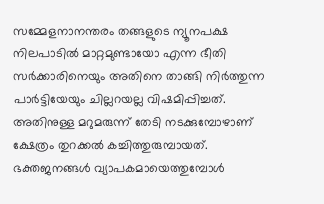സമ്മേളനാനന്തരം തങ്ങളുടെ ന്യൂനപക്ഷ നിലപാടില്‍ മാറ്റമുണ്ടായോ എന്ന ഭീതി സര്‍ക്കാരിനെയും അതിനെ താങ്ങി നിര്‍ത്തുന്ന പാര്‍ട്ടിയേയും ചില്ലറയല്ല വിഷമിപ്പിച്ചത്. അതിനുള്ള മറുമരുന്ന് തേടി നടക്കുമ്പോഴാണ് ക്ഷേത്രം തുറക്കല്‍ കച്ചിത്തുരുമ്പായത്. ഭക്തജനങ്ങള്‍ വ്യാപകമായെത്തുമ്പോള്‍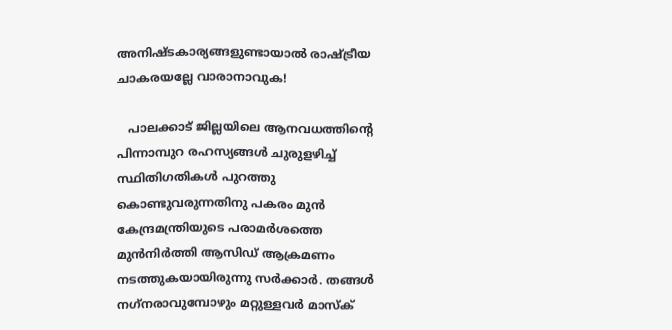അനിഷ്ടകാര്യങ്ങളുണ്ടായാല്‍ രാഷ്‌ട്രീയ ചാകരയല്ലേ വാരാനാവുക!

   പാലക്കാട് ജില്ലയിലെ ആനവധത്തിന്റെ പിന്നാമ്പുറ രഹസ്യങ്ങള്‍ ചുരുളഴിച്ച് സ്ഥിതിഗതികള്‍ പുറത്തു കൊണ്ടുവരുന്നതിനു പകരം മുന്‍ കേന്ദ്രമന്ത്രിയുടെ പരാമര്‍ശത്തെ   മുന്‍നിര്‍ത്തി ആസിഡ് ആക്രമണം നടത്തുകയായിരുന്നു സര്‍ക്കാര്‍. തങ്ങള്‍ നഗ്‌നരാവുമ്പോഴും മറ്റുള്ളവര്‍ മാസ്‌ക്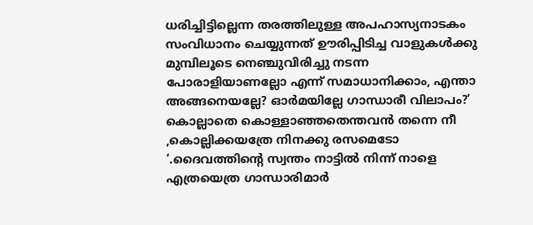ധരിച്ചിട്ടില്ലെന്ന തരത്തിലുള്ള അപഹാസ്യനാടകം സംവിധാനം ചെയ്യുന്നത് ഊരിപ്പിടിച്ച വാളുകള്‍ക്കു മുമ്പിലൂടെ നെഞ്ചുവിരിച്ചു നടന്ന പോരാളിയാണല്ലോ എന്ന് സമാധാനിക്കാം, എന്താ അങ്ങനെയല്ലേ? ഓര്‍മയില്ലേ ഗാന്ധാരീ വിലാപം?’ കൊല്ലാതെ കൊള്ളാഞ്ഞതെന്തവന്‍ തന്നെ നീ ,കൊല്ലിക്കയത്രേ നിനക്കു രസമെടോ ‘.ദൈവത്തിന്റെ സ്വന്തം നാട്ടില്‍ നിന്ന് നാളെ  എത്രയെത്ര ഗാന്ധാരിമാര്‍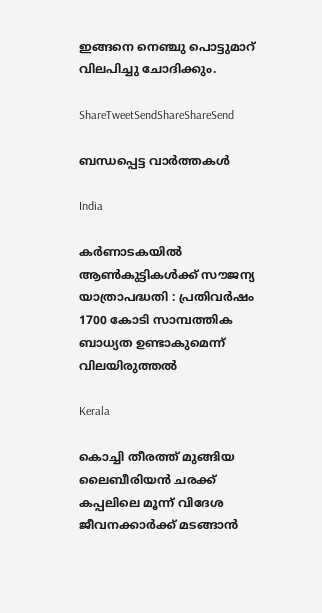ഇങ്ങനെ നെഞ്ചു പൊട്ടുമാറ് വിലപിച്ചു ചോദിക്കും.

ShareTweetSendShareShareSend

ബന്ധപ്പെട്ട വാര്‍ത്തകള്‍

India

കര്‍ണാടകയില്‍ ആണ്‍കുട്ടികള്‍ക്ക് സൗജന്യ യാത്രാപദ്ധതി : പ്രതിവര്‍ഷം 1700 കോടി സാമ്പത്തിക ബാധ്യത ഉണ്ടാകുമെന്ന് വിലയിരുത്തല്‍

Kerala

കൊച്ചി തീരത്ത് മുങ്ങിയ ലൈബീരിയന്‍ ചരക്ക് കപ്പലിലെ മൂന്ന് വിദേശ ജീവനക്കാര്‍ക്ക് മടങ്ങാന്‍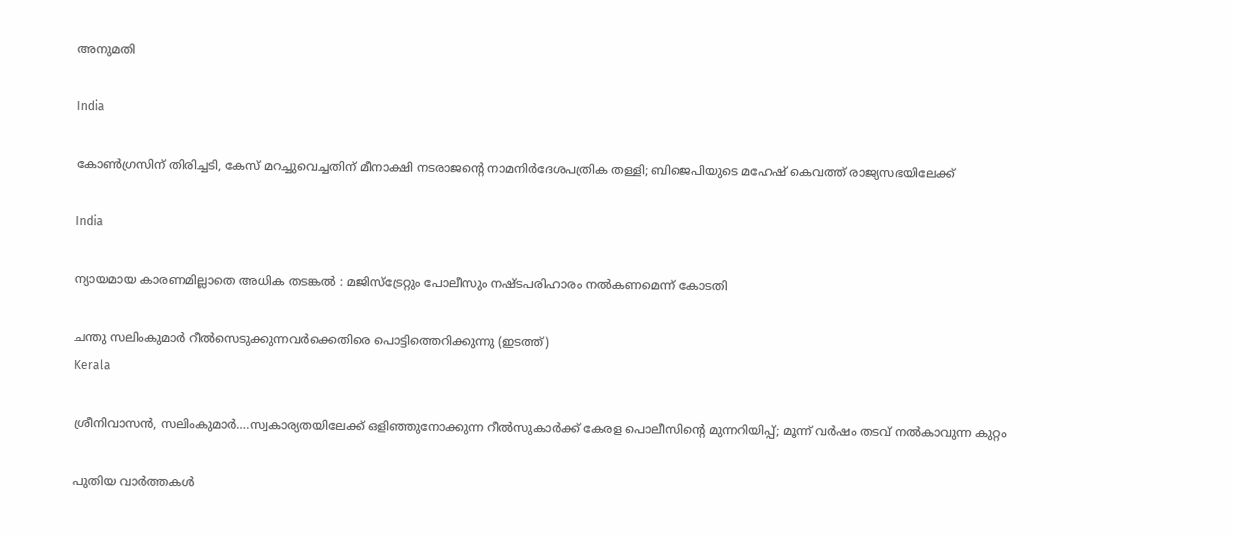അനുമതി

India

കോണ്‍ഗ്രസിന് തിരിച്ചടി, കേസ് മറച്ചുവെച്ചതിന് മീനാക്ഷി നടരാജന്റെ നാമനിര്‍ദേശപത്രിക തള്ളി; ബിജെപിയുടെ മഹേഷ് കെവത്ത് രാജ്യസഭയിലേക്ക്

India

ന്യായമായ കാരണമില്ലാതെ അധിക തടങ്കല്‍ : മജിസ്ട്രേറ്റും പോലീസും നഷ്ടപരിഹാരം നല്‍കണമെന്ന് കോടതി

ചന്തു സലിംകുമാര്‍ റീല്‍സെടുക്കുന്നവര്‍ക്കെതിരെ പൊട്ടിത്തെറിക്കുന്നു (ഇടത്ത്)
Kerala

ശ്രീനിവാസന്‍, സലിംകുമാര്‍….സ്വകാര്യതയിലേക്ക് ഒളിഞ്ഞുനോക്കുന്ന റീല്‍സുകാര്‍ക്ക് കേരള പൊലീസിന്റെ മുന്നറിയിപ്പ്; മൂന്ന് വര്‍ഷം തടവ് നല്‍കാവുന്ന കുറ്റം

പുതിയ വാര്‍ത്തകള്‍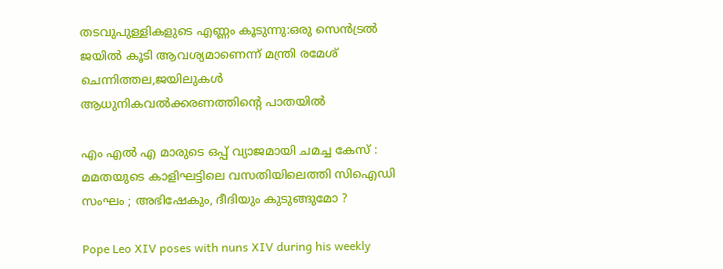തടവുപുള്ളികളുടെ എണ്ണം കൂടുന്നു:ഒരു സെന്‍ട്രല്‍ ജയില്‍ കൂടി ആവശ്യമാണെന്ന് മന്ത്രി രമേശ് ചെന്നിത്തല,ജയിലുകള്‍ ആധുനികവല്‍ക്കരണത്തിന്റെ പാതയില്‍

എം എൽ എ മാരുടെ ഒപ്പ് വ്യാജമായി ചമച്ച കേസ് : മമതയുടെ കാളിഘട്ടിലെ വസതിയിലെത്തി സിഐഡി സംഘം ; അഭിഷേകും, ദീദിയും കുടുങ്ങുമോ ?

Pope Leo XIV poses with nuns XIV during his weekly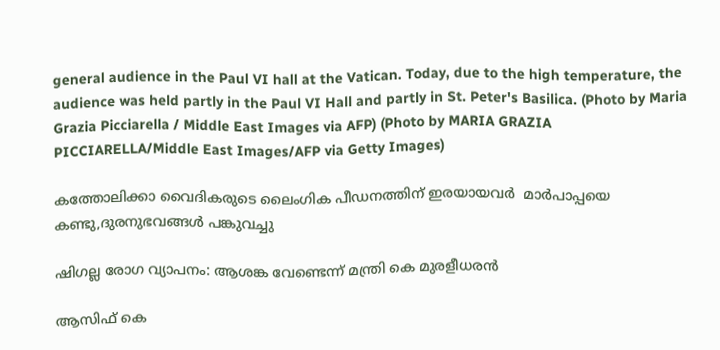general audience in the Paul VI hall at the Vatican. Today, due to the high temperature, the audience was held partly in the Paul VI Hall and partly in St. Peter's Basilica. (Photo by Maria Grazia Picciarella / Middle East Images via AFP) (Photo by MARIA GRAZIA PICCIARELLA/Middle East Images/AFP via Getty Images)

കത്തോലിക്കാ വൈദികരുടെ ലൈംഗിക പീഡനത്തിന് ഇരയായവര്‍  മാര്‍പാപ്പയെ കണ്ടു,ദുരനുഭവങ്ങള്‍ പങ്കുവച്ചു

ഷിഗല്ല രോഗ വ്യാപനം: ആശങ്ക വേണ്ടെന്ന് മന്ത്രി കെ മുരളീധരന്‍

ആസിഫ് കെ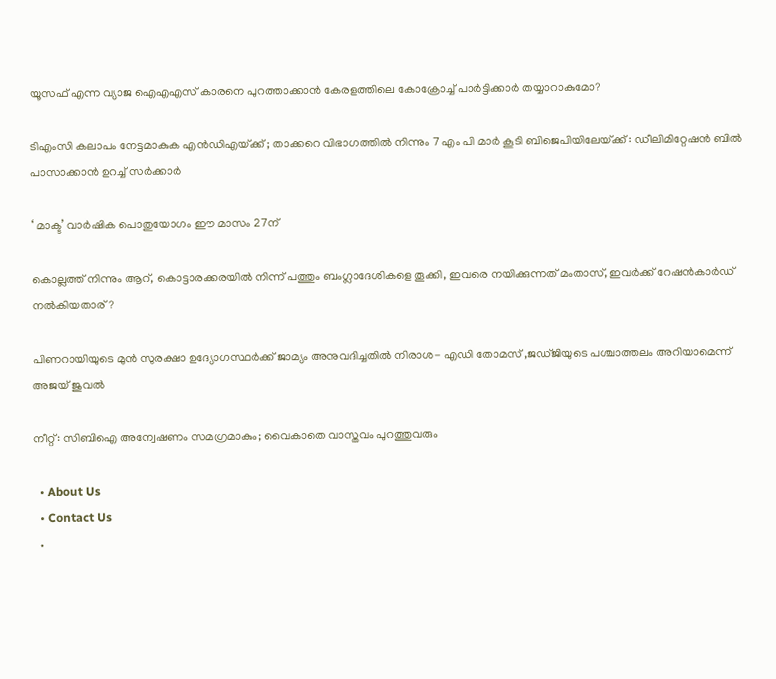യൂസഫ് എന്ന വ്യാജ ഐഎഎസ് കാരനെ പുറത്താക്കാന്‍ കേരളത്തിലെ കോക്രോച്ച് പാര്‍ട്ടിക്കാര്‍ തയ്യാറാകുമോ?

ടിഎംസി കലാപം നേട്ടമാകുക എൻഡിഎയ്‌ക്ക് ; താക്കറെ വിഭാഗത്തിൽ നിന്നും 7 എം പി മാർ കൂടി ബിജെപിയിലേയ്‌ക്ക് : ഡീലിമിറ്റേഷൻ ബിൽ പാസാക്കാൻ ഉറച്ച് സർക്കാർ

‘ മാക്ട’ വാര്‍ഷിക പൊതുയോഗം ഈ മാസം 27ന്

കൊല്ലത്ത് നിന്നും ആറ്, കൊട്ടാരക്കരയില്‍ നിന്ന് പത്തും ബംഗ്ലാദേശികളെ തൂക്കി, ഇവരെ നയിക്കുന്നത് മംതാസ്, ഇവര്‍ക്ക് റേഷന്‍കാര്‍ഡ് നല്‍കിയതാര്?

പിണറായിയുടെ മുന്‍ സുരക്ഷാ ഉദ്യോഗസ്ഥര്‍ക്ക് ജാമ്യം അനുവദിച്ചതില്‍ നിരാശ- എഡി തോമസ് ,ജഡ്ജിയുടെ പശ്ചാത്തലം അറിയാമെന്ന് അജയ് ജുവല്‍

നീറ്റ്: സിബിഐ അന്വേഷണം സമഗ്രമാകും; വൈകാതെ വാസ്തവം പുറത്തുവരും

  • About Us
  • Contact Us
  •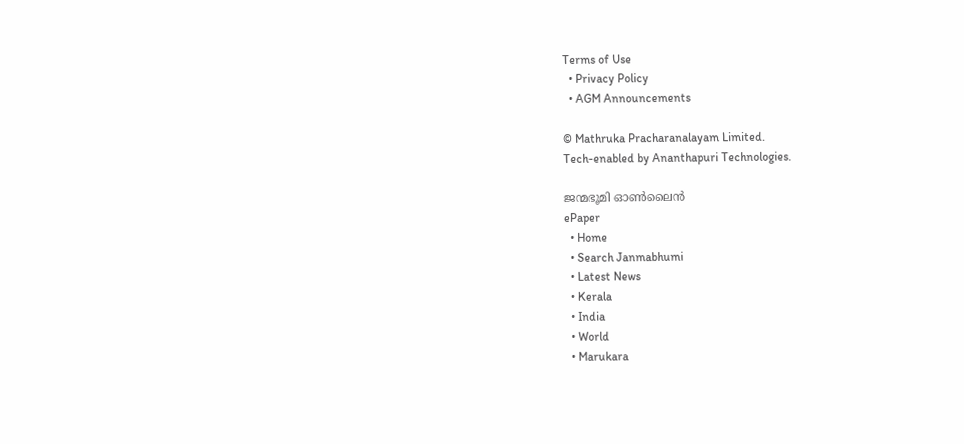Terms of Use
  • Privacy Policy
  • AGM Announcements

© Mathruka Pracharanalayam Limited.
Tech-enabled by Ananthapuri Technologies.

ജന്മഭൂമി ഓണ്‍ലൈന്‍
ePaper
  • Home
  • Search Janmabhumi
  • Latest News
  • Kerala
  • India
  • World
  • Marukara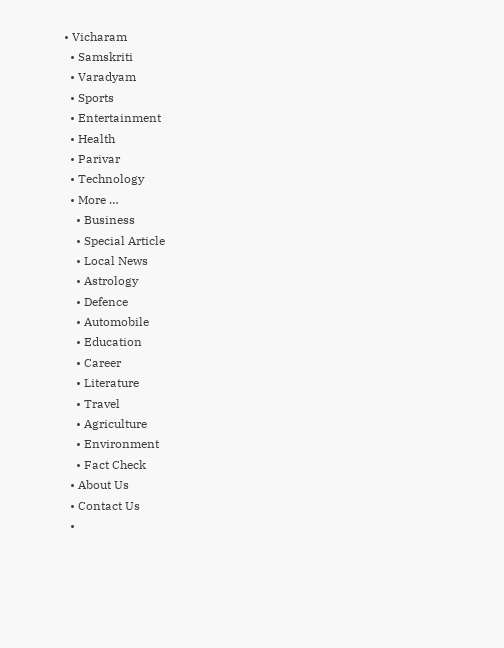• Vicharam
  • Samskriti
  • Varadyam
  • Sports
  • Entertainment
  • Health
  • Parivar
  • Technology
  • More …
    • Business
    • Special Article
    • Local News
    • Astrology
    • Defence
    • Automobile
    • Education
    • Career
    • Literature
    • Travel
    • Agriculture
    • Environment
    • Fact Check
  • About Us
  • Contact Us
  •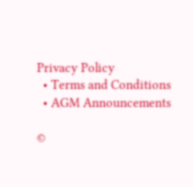Privacy Policy
  • Terms and Conditions
  • AGM Announcements

©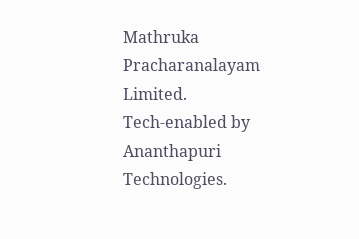Mathruka Pracharanalayam Limited.
Tech-enabled by Ananthapuri Technologies.